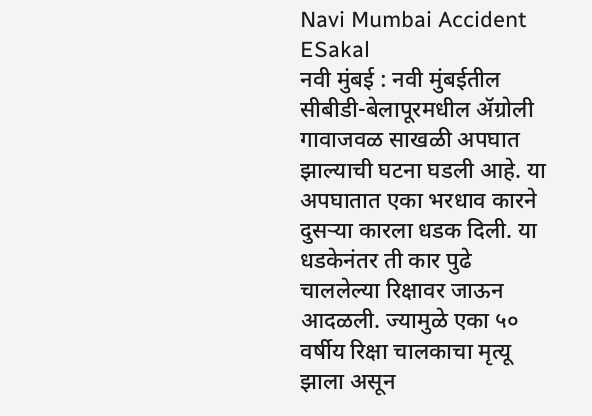Navi Mumbai Accident
ESakal
नवी मुंबई : नवी मुंबईतील सीबीडी-बेलापूरमधील ॲग्रोली गावाजवळ साखळी अपघात झाल्याची घटना घडली आहे. या अपघातात एका भरधाव कारने दुसऱ्या कारला धडक दिली. या धडकेनंतर ती कार पुढे चाललेल्या रिक्षावर जाऊन आदळली. ज्यामुळे एका ५० वर्षीय रिक्षा चालकाचा मृत्यू झाला असून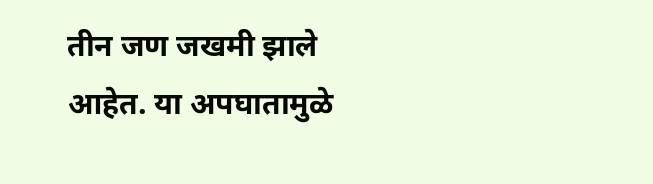तीन जण जखमी झाले आहेत. या अपघातामुळे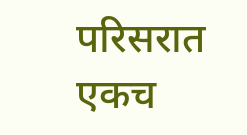परिसरात एकच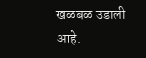खळबळ उडाली आहे.